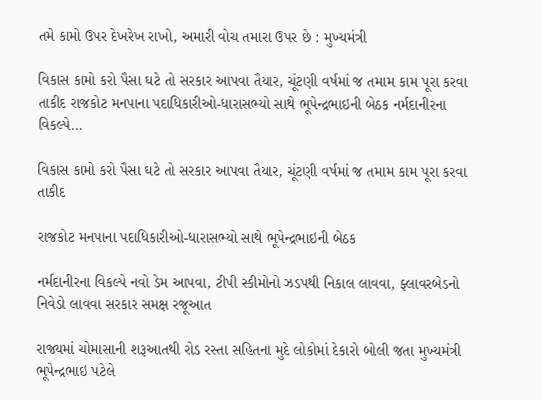તમે કામો ઉપર દેખરેખ રાખો, અમારી વોચ તમારા ઉપર છે : મુખ્યમંત્રી

વિકાસ કામો કરો પૈસા ઘટે તો સરકાર આપવા તૈયાર, ચૂંટણી વર્ષમાં જ તમામ કામ પૂરા કરવા તાકીદ રાજકોટ મનપાના પદાધિકારીઓ-ધારાસભ્યો સાથે ભૂપેન્દ્રભાઇની બેઠક નર્મદાનીરના વિકલ્પે…

વિકાસ કામો કરો પૈસા ઘટે તો સરકાર આપવા તૈયાર, ચૂંટણી વર્ષમાં જ તમામ કામ પૂરા કરવા તાકીદ

રાજકોટ મનપાના પદાધિકારીઓ-ધારાસભ્યો સાથે ભૂપેન્દ્રભાઇની બેઠક

નર્મદાનીરના વિકલ્પે નવો ડેમ આપવા, ટીપી સ્કીમોનો ઝડપથી નિકાલ લાવવા, ફ્લાવરબેડનો નિવેડો લાવવા સરકાર સમક્ષ રજૂઆત

રાજ્યમાં ચોમાસાની શરૂઆતથી રોડ રસ્તા સહિતના મુદે લોકોમાં દેકારો બોલી જતા મુખ્યમંત્રી ભૂપેન્દ્રભાઇ પટેલે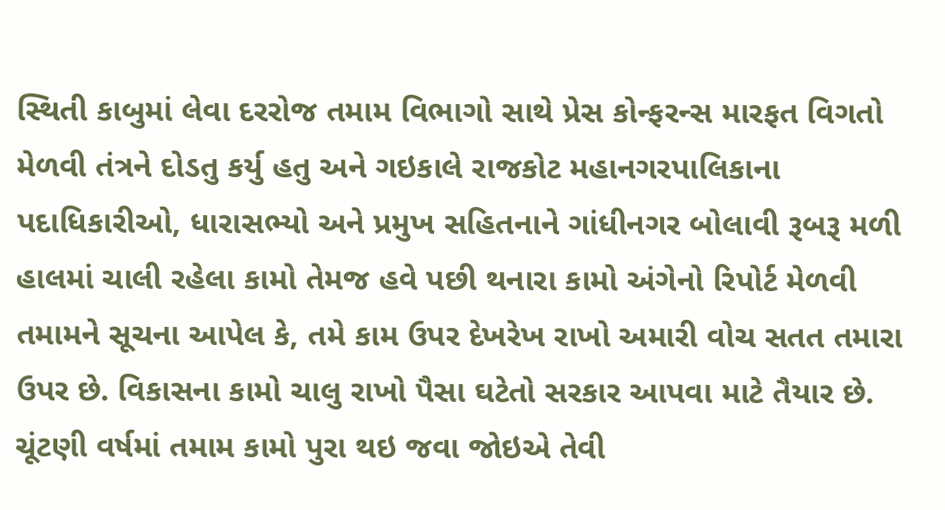સ્થિતી કાબુમાં લેવા દરરોજ તમામ વિભાગો સાથે પ્રેસ કોન્ફરન્સ મારફત વિગતો મેળવી તંત્રને દોડતુ કર્યુ હતુ અને ગઇકાલે રાજકોટ મહાનગરપાલિકાના પદાધિકારીઓ, ધારાસભ્યો અને પ્રમુખ સહિતનાને ગાંધીનગર બોલાવી રૂબરૂ મળી હાલમાં ચાલી રહેલા કામો તેમજ હવે પછી થનારા કામો અંગેનો રિપોર્ટ મેળવી તમામને સૂચના આપેલ કે, તમે કામ ઉપર દેખરેખ રાખો અમારી વોચ સતત તમારા ઉપર છે. વિકાસના કામો ચાલુ રાખો પૈસા ઘટેતો સરકાર આપવા માટે તૈયાર છે. ચૂંટણી વર્ષમાં તમામ કામો પુરા થઇ જવા જોઇએ તેવી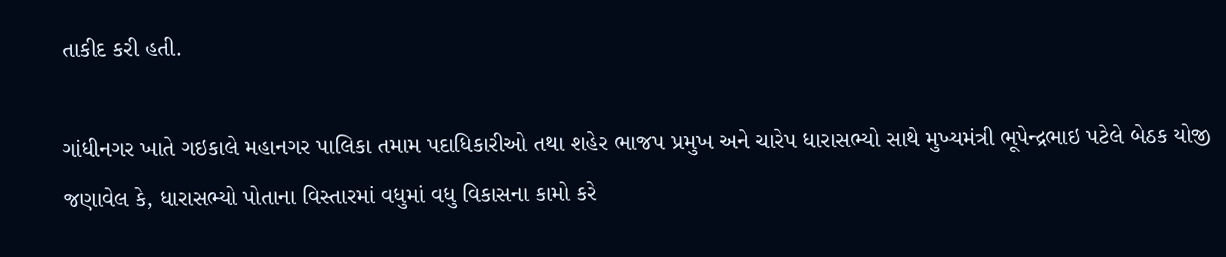તાકીદ કરી હતી.

ગાંધીનગર ખાતે ગઇકાલે મહાનગર પાલિકા તમામ પદાધિકારીઓ તથા શહેર ભાજપ પ્રમુખ અને ચારેપ ધારાસભ્યો સાથે મુખ્યમંત્રી ભૂપેન્દ્રભાઇ પટેલે બેઠક યોજી જણાવેલ કે, ધારાસભ્યો પોતાના વિસ્તારમાં વધુમાં વધુ વિકાસના કામો કરે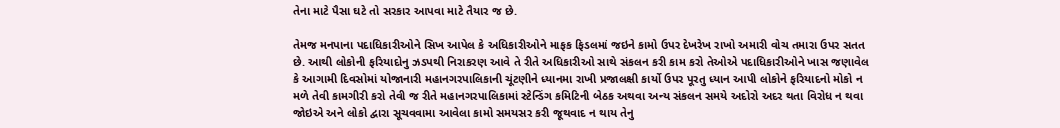તેના માટે પૈસા ઘટે તો સરકાર આપવા માટે તૈયાર જ છે.

તેમજ મનપાના પદાધિકારીઓને સિખ આપેલ કે અધિકારીઓને માફક ફિડલમાં જઇને કામો ઉપર દેખરેખ રાખો અમારી વોચ તમારા ઉપર સતત છે. આથી લોકોની ફરિયાદોનુ ઝડપથી નિરાકરણ આવે તે રીતે અધિકારીઓ સાથે સંકલન કરી કામ કરો તેઓએ પદાધિકારીઓને ખાસ જણાવેલ કે આગામી દિવસોમાં યોજાનારી મહાનગરપાલિકાની ચૂંટણીને ધ્યાનમા રાખી પ્રજાલક્ષી કાર્યો ઉપર પૂરતુ ધ્યાન આપી લોકોને ફરિયાદનો મોકો ન મળે તેવી કામગીરી કરો તેવી જ રીતે મહાનગરપાલિકામાં સ્ટેન્ડિંગ કમિટિની બેઠક અથવા અન્ય સંકલન સમયે અદોરો અદર થતા વિરોધ ન થવા જોઇએ અને લોકો દ્વારા સૂચવવામા આવેલા કામો સમયસર કરી જૂથવાદ ન થાય તેનુ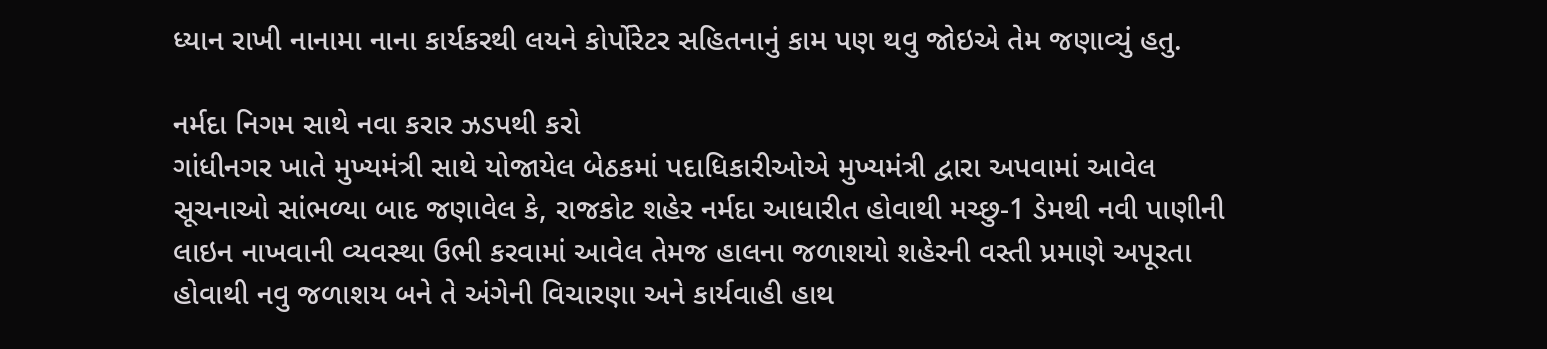ધ્યાન રાખી નાનામા નાના કાર્યકરથી લયને કોર્પોરેટર સહિતનાનું કામ પણ થવુ જોઇએ તેમ જણાવ્યું હતુ.

નર્મદા નિગમ સાથે નવા કરાર ઝડપથી કરો
ગાંધીનગર ખાતે મુખ્યમંત્રી સાથે યોજાયેલ બેઠકમાં પદાધિકારીઓએ મુખ્યમંત્રી દ્વારા અપવામાં આવેલ સૂચનાઓ સાંભળ્યા બાદ જણાવેલ કે, રાજકોટ શહેર નર્મદા આધારીત હોવાથી મચ્છુ-1 ડેમથી નવી પાણીની લાઇન નાખવાની વ્યવસ્થા ઉભી કરવામાં આવેલ તેમજ હાલના જળાશયો શહેરની વસ્તી પ્રમાણે અપૂરતા હોવાથી નવુ જળાશય બને તે અંગેની વિચારણા અને કાર્યવાહી હાથ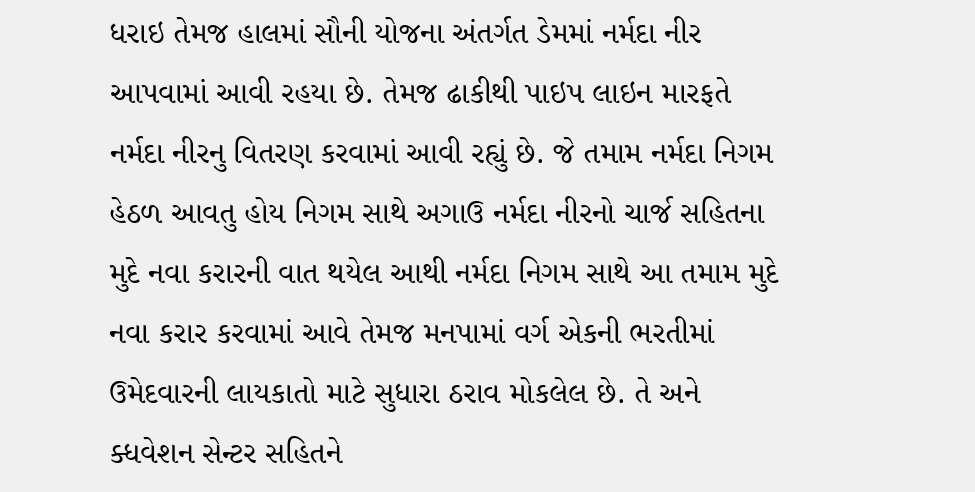ધરાઇ તેમજ હાલમાં સૌની યોજના અંતર્ગત ડેમમાં નર્મદા નીર આપવામાં આવી રહયા છે. તેમજ ઢાકીથી પાઇપ લાઇન મારફતે નર્મદા નીરનુ વિતરણ કરવામાં આવી રહ્યું છે. જે તમામ નર્મદા નિગમ હેઠળ આવતુ હોય નિગમ સાથે અગાઉ નર્મદા નીરનો ચાર્જ સહિતના મુદે નવા કરારની વાત થયેલ આથી નર્મદા નિગમ સાથે આ તમામ મુદે નવા કરાર કરવામાં આવે તેમજ મનપામાં વર્ગ એકની ભરતીમાં ઉમેદવારની લાયકાતો માટે સુધારા ઠરાવ મોકલેલ છે. તે અને ક્ધવેશન સેન્ટર સહિતને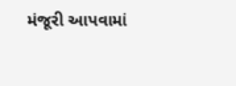મંજૂરી આપવામાં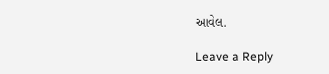આવેલ.

Leave a Reply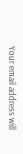Your email address will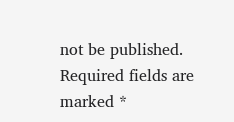not be published. Required fields are marked *